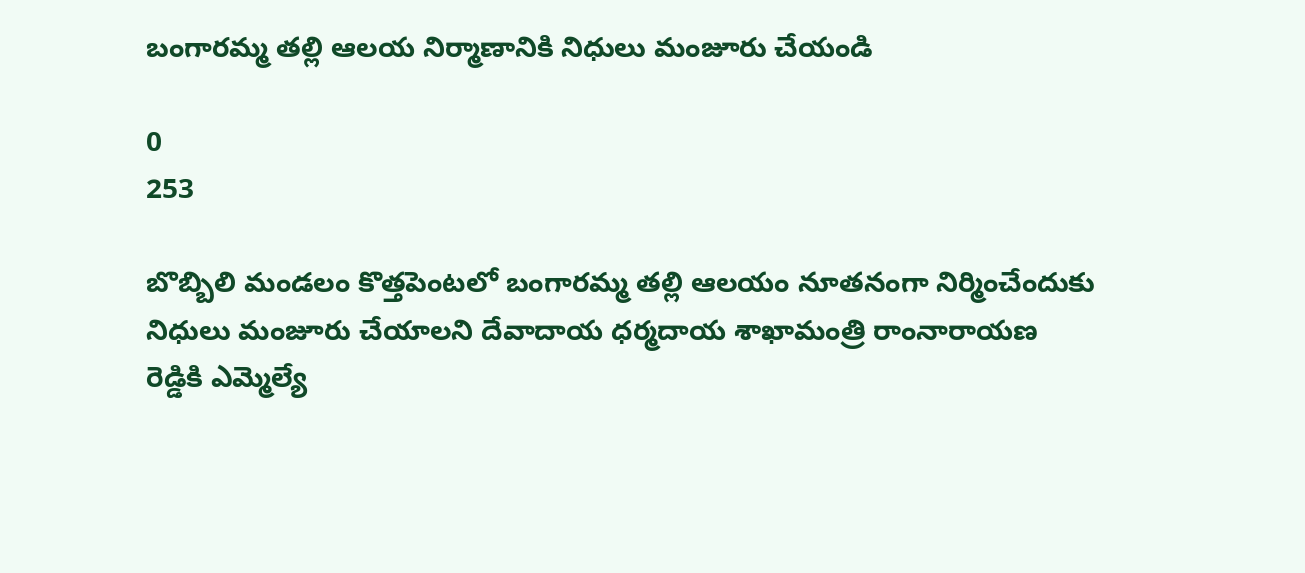బంగారమ్మ తల్లి ఆలయ నిర్మాణానికి నిధులు మంజూరు చేయండి

0
253

బొబ్బిలి మండలం కొత్తపెంటలో బంగారమ్మ తల్లి ఆలయం నూతనంగా నిర్మించేందుకు నిధులు మంజూరు చేయాలని దేవాదాయ ధర్మదాయ శాఖామంత్రి రాంనారాయణ రెడ్డికి ఎమ్మెల్యే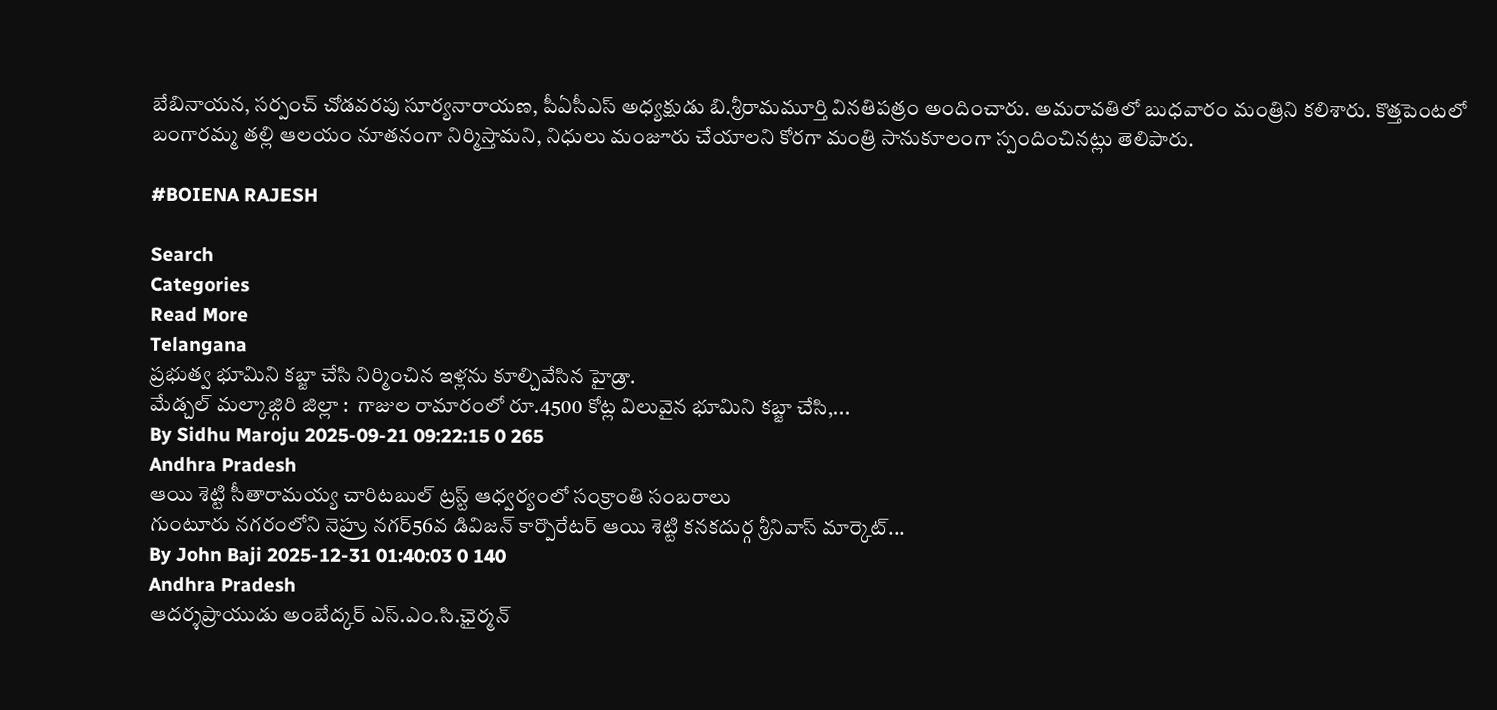బేబినాయన, సర్పంచ్ చోడవరపు సూర్యనారాయణ, పీఏసీఎస్ అధ్యక్షుడు బి.శ్రీరామమూర్తి వినతిపత్రం అందించారు. అమరావతిలో బుధవారం మంత్రిని కలిశారు. కొత్తపెంటలో బంగారమ్మ తల్లి ఆలయం నూతనంగా నిర్మిస్తామని, నిధులు మంజూరు చేయాలని కోరగా మంత్రి సానుకూలంగా స్పందించినట్లు తెలిపారు.

#BOIENA RAJESH

Search
Categories
Read More
Telangana
ప్రభుత్వ భూమిని కబ్జా చేసి నిర్మించిన ఇళ్లను కూల్చివేసిన హైడ్రా.
మేడ్చల్ మల్కాజ్గిరి జిల్లా :  గాజుల రామారంలో రూ.4500 కోట్ల విలువైన భూమిని కబ్జా చేసి,...
By Sidhu Maroju 2025-09-21 09:22:15 0 265
Andhra Pradesh
ఆయి శెట్టి సీతారామయ్య చారిటబుల్ ట్రస్ట్ ఆధ్వర్యంలో సంక్రాంతి సంబరాలు
గుంటూరు నగరంలోని నెహ్రు నగర్56వ డివిజన్ కార్పొరేటర్ ఆయి శెట్టి కనకదుర్గ శ్రీనివాస్ మార్కెట్...
By John Baji 2025-12-31 01:40:03 0 140
Andhra Pradesh
ఆదర్శప్రాయుడు అంబేద్కర్ ఎస్.ఎం.సి.ఛైర్మన్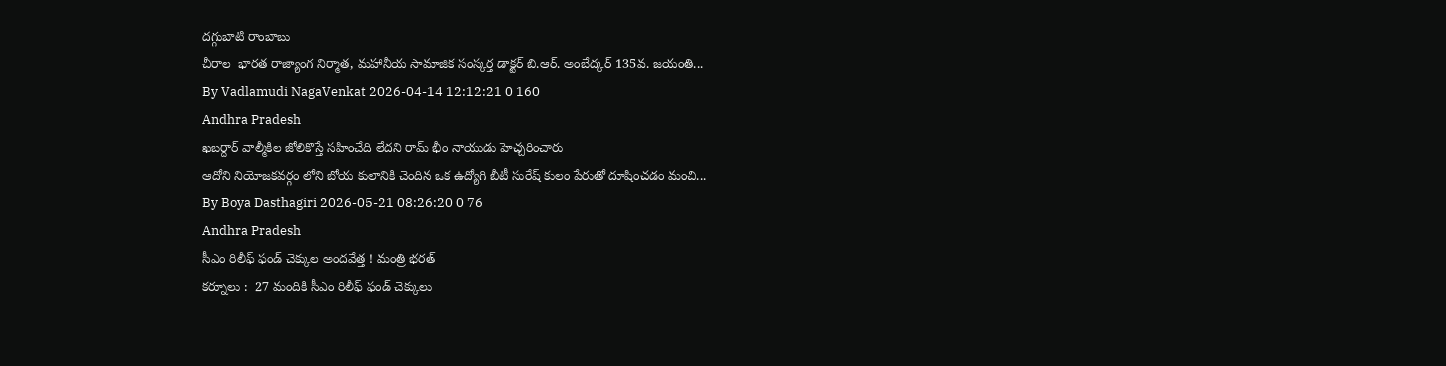దగ్గుబాటి రాంబాబు
చీరాల  భారత రాజ్యాంగ నిర్మాత, మహానీయ సామాజిక సంస్కర్త డాక్టర్ బి.ఆర్. అంబేద్కర్ 135వ. జయంతి...
By Vadlamudi NagaVenkat 2026-04-14 12:12:21 0 160
Andhra Pradesh
ఖబర్దార్ వాల్మీకిల జోలికొస్తే సహించేది లేదని రామ్ భీం నాయుడు హెచ్చరించారు
ఆదోని నియోజకవర్గం లోని బోయ కులానికి చెందిన ఒక ఉద్యోగి బీటీ సురేష్ కులం పేరుతో దూషించడం మంచి...
By Boya Dasthagiri 2026-05-21 08:26:20 0 76
Andhra Pradesh
సీఎం రిలీఫ్ ఫండ్ చెక్కుల అందవేత్త ! మంత్రి భరత్
కర్నూలు :  27 మందికి సీఎం రిలీఫ్ ఫండ్ చెక్కులు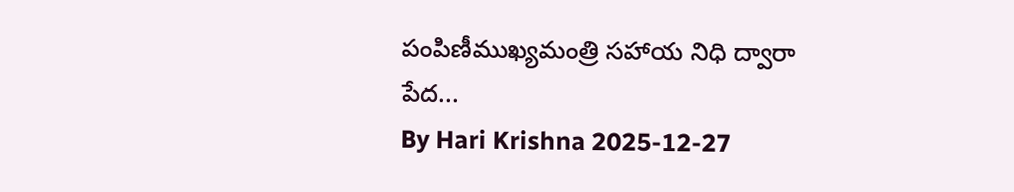పంపిణీముఖ్యమంత్రి స‌హాయ నిధి ద్వారా పేద...
By Hari Krishna 2025-12-27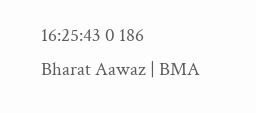16:25:43 0 186
Bharat Aawaz | BMA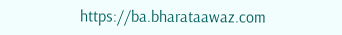https://ba.bharataawaz.com